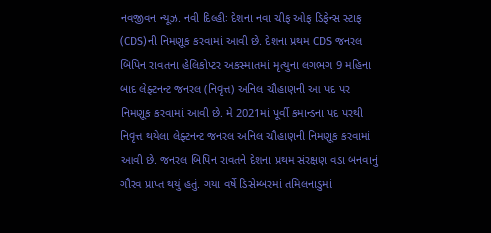નવજીવન ન્યૂઝ. નવી દિલ્હીઃ દેશના નવા ચીફ ઓફ ડિફેન્સ સ્ટાફ (CDS)ની નિમણૂક કરવામાં આવી છે. દેશના પ્રથમ CDS જનરલ બિપિન રાવતના હેલિકોપ્ટર અકસ્માતમાં મૃત્યુના લગભગ 9 મહિના બાદ લેફ્ટનન્ટ જનરલ (નિવૃત્ત) અનિલ ચૌહાણની આ પદ પર નિમણૂક કરવામાં આવી છે. મે 2021માં પૂર્વી કમાન્ડના પદ પરથી નિવૃત્ત થયેલા લેફ્ટનન્ટ જનરલ અનિલ ચૌહાણની નિમણૂક કરવામાં આવી છે. જનરલ બિપિન રાવતને દેશના પ્રથમ સંરક્ષણ વડા બનવાનું ગૌરવ પ્રાપ્ત થયું હતું. ગયા વર્ષે ડિસેમ્બરમાં તમિલનાડુમાં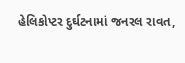હેલિકોપ્ટર દુર્ઘટનામાં જનરલ રાવત,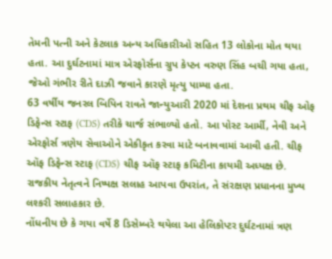તેમની પત્ની અને કેટલાક અન્ય અધિકારીઓ સહિત 13 લોકોના મોત થયા હતા. આ દુર્ઘટનામાં માત્ર એરફોર્સના ગ્રુપ કેપ્ટન વરુણ સિંહ બચી ગયા હતા, જેઓ ગંભીર રીતે દાઝી જવાને કારણે મૃત્યુ પામ્યા હતા.
63 વર્ષીય જનરલ બિપિન રાવતે જાન્યુઆરી 2020 માં દેશના પ્રથમ ચીફ ઓફ ડિફેન્સ સ્ટાફ (CDS) તરીકે ચાર્જ સંભાળ્યો હતો. આ પોસ્ટ આર્મી, નેવી અને એરફોર્સ ત્રણેય સેવાઓને એકીકૃત કરવા માટે બનાવવામાં આવી હતી. ચીફ ઑફ ડિફેન્સ સ્ટાફ (CDS) ચીફ ઑફ સ્ટાફ કમિટીના કાયમી અધ્યક્ષ છે. રાજકીય નેતૃત્વને નિષ્પક્ષ સલાહ આપવા ઉપરાંત, તે સંરક્ષણ પ્રધાનના મુખ્ય લશ્કરી સલાહકાર છે.
નોંધનીય છે કે ગયા વર્ષે 8 ડિસેમ્બરે થયેલા આ હેલિકોપ્ટર દુર્ઘટનામાં ત્રણ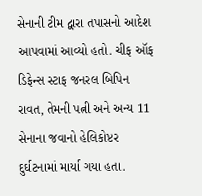સેનાની ટીમ દ્વારા તપાસનો આદેશ આપવામાં આવ્યો હતો. ચીફ ઑફ ડિફેન્સ સ્ટાફ જનરલ બિપિન રાવત, તેમની પત્ની અને અન્ય 11 સેનાના જવાનો હેલિકોપ્ટર દુર્ઘટનામાં માર્યા ગયા હતા.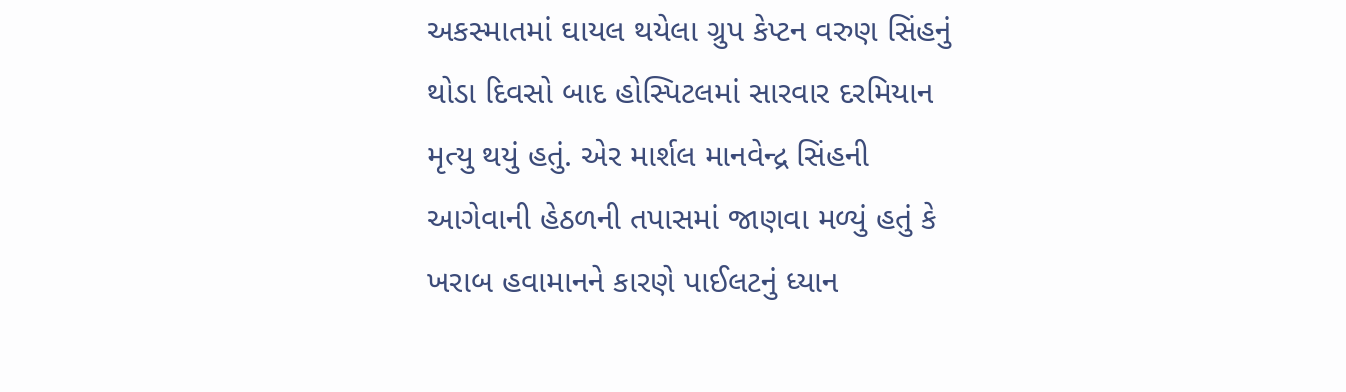અકસ્માતમાં ઘાયલ થયેલા ગ્રુપ કેપ્ટન વરુણ સિંહનું થોડા દિવસો બાદ હોસ્પિટલમાં સારવાર દરમિયાન મૃત્યુ થયું હતું. એર માર્શલ માનવેન્દ્ર સિંહની આગેવાની હેઠળની તપાસમાં જાણવા મળ્યું હતું કે ખરાબ હવામાનને કારણે પાઈલટનું ધ્યાન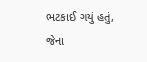ભટકાઈ ગયું હતું, જેના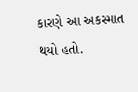કારણે આ અકસ્માત થયો હતો.